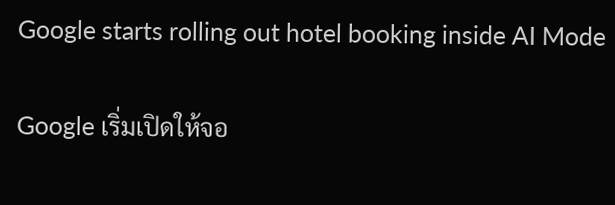Google starts rolling out hotel booking inside AI Mode

Google เริ่มเปิดให้จอ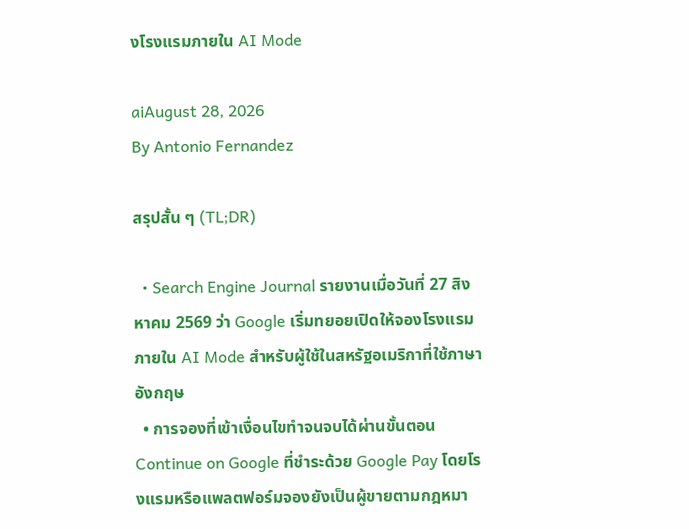งโรงแรมภายใน AI Mode

aiAugust 28, 2026
By Antonio Fernandez

สรุปสั้น ๆ (TL;DR)

  • Search Engine Journal รายงานเมื่อวันที่ 27 สิงหาคม 2569 ว่า Google เริ่มทยอยเปิดให้จองโรงแรมภายใน AI Mode สำหรับผู้ใช้ในสหรัฐอเมริกาที่ใช้ภาษาอังกฤษ
  • การจองที่เข้าเงื่อนไขทำจนจบได้ผ่านขั้นตอน Continue on Google ที่ชำระด้วย Google Pay โดยโรงแรมหรือแพลตฟอร์มจองยังเป็นผู้ขายตามกฎหมา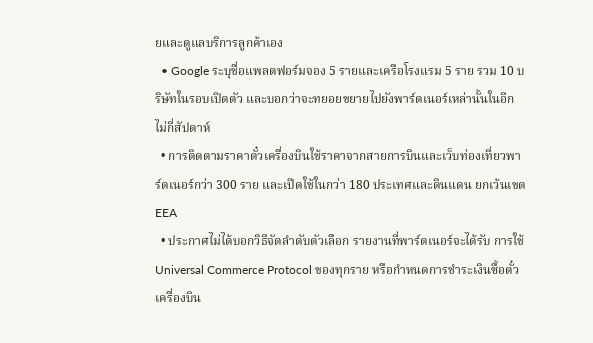ยและดูแลบริการลูกค้าเอง
  • Google ระบุชื่อแพลตฟอร์มจอง 5 รายและเครือโรงแรม 5 ราย รวม 10 บริษัทในรอบเปิดตัว และบอกว่าจะทยอยขยายไปยังพาร์ตเนอร์เหล่านั้นในอีกไม่กี่สัปดาห์
  • การติดตามราคาตั๋วเครื่องบินใช้ราคาจากสายการบินและเว็บท่องเที่ยวพาร์ตเนอร์กว่า 300 ราย และเปิดใช้ในกว่า 180 ประเทศและดินแดน ยกเว้นเขต EEA
  • ประกาศไม่ได้บอกวิธีจัดลำดับตัวเลือก รายงานที่พาร์ตเนอร์จะได้รับ การใช้ Universal Commerce Protocol ของทุกราย หรือกำหนดการชำระเงินซื้อตั๋วเครื่องบิน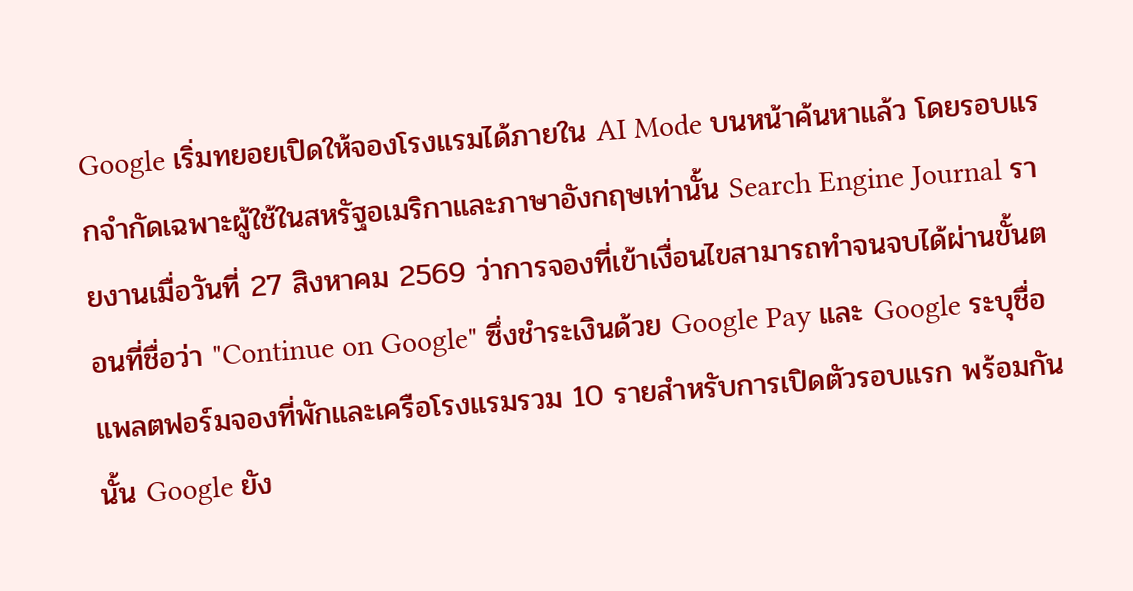Google เริ่มทยอยเปิดให้จองโรงแรมได้ภายใน AI Mode บนหน้าค้นหาแล้ว โดยรอบแรกจำกัดเฉพาะผู้ใช้ในสหรัฐอเมริกาและภาษาอังกฤษเท่านั้น Search Engine Journal รายงานเมื่อวันที่ 27 สิงหาคม 2569 ว่าการจองที่เข้าเงื่อนไขสามารถทำจนจบได้ผ่านขั้นตอนที่ชื่อว่า "Continue on Google" ซึ่งชำระเงินด้วย Google Pay และ Google ระบุชื่อแพลตฟอร์มจองที่พักและเครือโรงแรมรวม 10 รายสำหรับการเปิดตัวรอบแรก พร้อมกันนั้น Google ยัง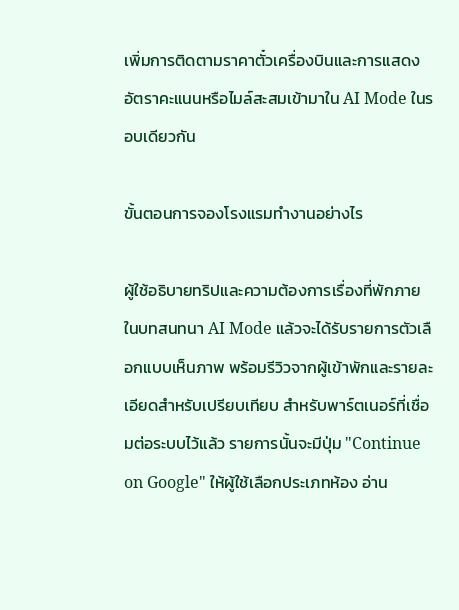เพิ่มการติดตามราคาตั๋วเครื่องบินและการแสดงอัตราคะแนนหรือไมล์สะสมเข้ามาใน AI Mode ในรอบเดียวกัน

ขั้นตอนการจองโรงแรมทำงานอย่างไร

ผู้ใช้อธิบายทริปและความต้องการเรื่องที่พักภายในบทสนทนา AI Mode แล้วจะได้รับรายการตัวเลือกแบบเห็นภาพ พร้อมรีวิวจากผู้เข้าพักและรายละเอียดสำหรับเปรียบเทียบ สำหรับพาร์ตเนอร์ที่เชื่อมต่อระบบไว้แล้ว รายการนั้นจะมีปุ่ม "Continue on Google" ให้ผู้ใช้เลือกประเภทห้อง อ่าน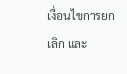เงื่อนไขการยกเลิก และ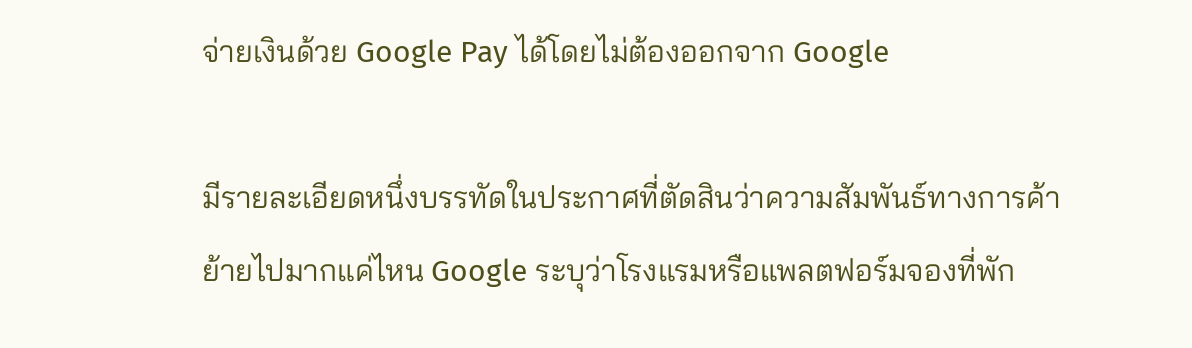จ่ายเงินด้วย Google Pay ได้โดยไม่ต้องออกจาก Google

มีรายละเอียดหนึ่งบรรทัดในประกาศที่ตัดสินว่าความสัมพันธ์ทางการค้าย้ายไปมากแค่ไหน Google ระบุว่าโรงแรมหรือแพลตฟอร์มจองที่พัก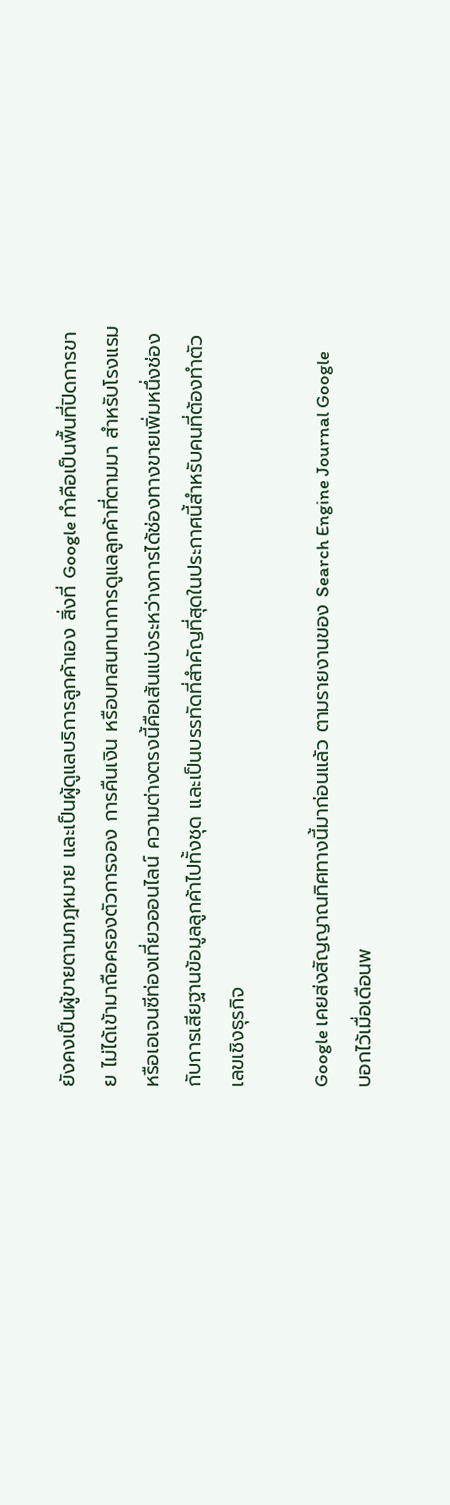ยังคงเป็นผู้ขายตามกฎหมาย และเป็นผู้ดูแลบริการลูกค้าเอง สิ่งที่ Google ทำคือเป็นพื้นที่ปิดการขาย ไม่ได้เข้ามาถือครองตัวการจอง การคืนเงิน หรือบทสนทนาการดูแลลูกค้าที่ตามมา สำหรับโรงแรมหรือเอเจนซีท่องเที่ยวออนไลน์ ความต่างตรงนี้คือเส้นแบ่งระหว่างการได้ช่องทางขายเพิ่มหนึ่งช่อง กับการเสียฐานข้อมูลลูกค้าไปทั้งชุด และเป็นบรรทัดที่สำคัญที่สุดในประกาศนี้สำหรับคนที่ต้องทำตัวเลขเชิงธุรกิจ

Google เคยส่งสัญญาณทิศทางนี้มาก่อนแล้ว ตามรายงานของ Search Engine Journal Google บอกไว้เมื่อเดือนพ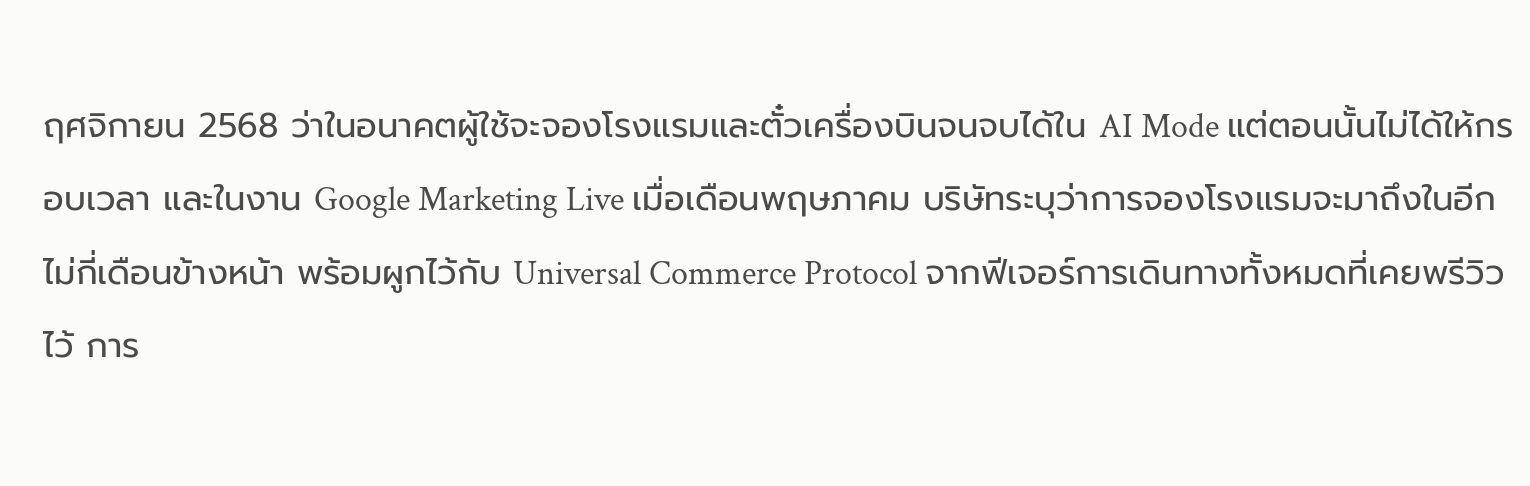ฤศจิกายน 2568 ว่าในอนาคตผู้ใช้จะจองโรงแรมและตั๋วเครื่องบินจนจบได้ใน AI Mode แต่ตอนนั้นไม่ได้ให้กรอบเวลา และในงาน Google Marketing Live เมื่อเดือนพฤษภาคม บริษัทระบุว่าการจองโรงแรมจะมาถึงในอีกไม่กี่เดือนข้างหน้า พร้อมผูกไว้กับ Universal Commerce Protocol จากฟีเจอร์การเดินทางทั้งหมดที่เคยพรีวิวไว้ การ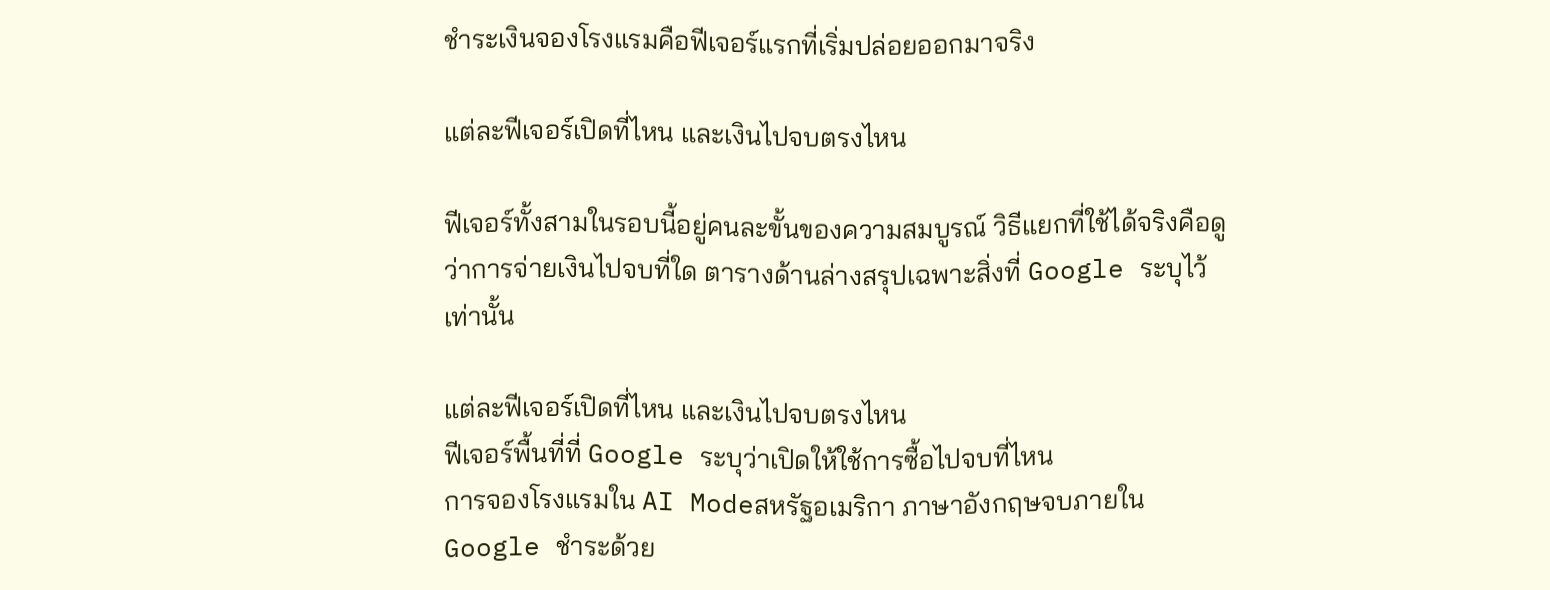ชำระเงินจองโรงแรมคือฟีเจอร์แรกที่เริ่มปล่อยออกมาจริง

แต่ละฟีเจอร์เปิดที่ไหน และเงินไปจบตรงไหน

ฟีเจอร์ทั้งสามในรอบนี้อยู่คนละขั้นของความสมบูรณ์ วิธีแยกที่ใช้ได้จริงคือดูว่าการจ่ายเงินไปจบที่ใด ตารางด้านล่างสรุปเฉพาะสิ่งที่ Google ระบุไว้เท่านั้น

แต่ละฟีเจอร์เปิดที่ไหน และเงินไปจบตรงไหน
ฟีเจอร์พื้นที่ที่ Google ระบุว่าเปิดให้ใช้การซื้อไปจบที่ไหน
การจองโรงแรมใน AI Modeสหรัฐอเมริกา ภาษาอังกฤษจบภายใน Google ชำระด้วย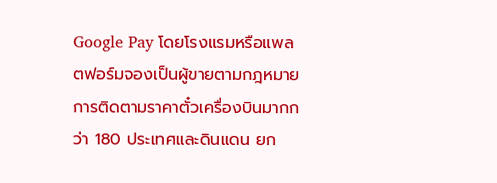Google Pay โดยโรงแรมหรือแพลตฟอร์มจองเป็นผู้ขายตามกฎหมาย
การติดตามราคาตั๋วเครื่องบินมากกว่า 180 ประเทศและดินแดน ยก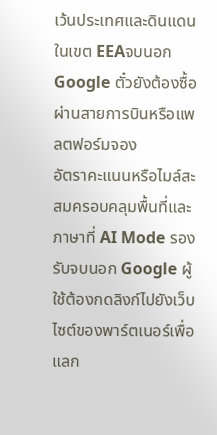เว้นประเทศและดินแดนในเขต EEAจบนอก Google ตั๋วยังต้องซื้อผ่านสายการบินหรือแพลตฟอร์มจอง
อัตราคะแนนหรือไมล์สะสมครอบคลุมพื้นที่และภาษาที่ AI Mode รองรับจบนอก Google ผู้ใช้ต้องกดลิงก์ไปยังเว็บไซต์ของพาร์ตเนอร์เพื่อแลก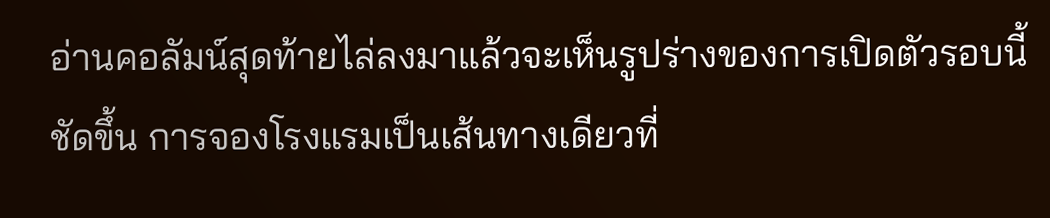อ่านคอลัมน์สุดท้ายไล่ลงมาแล้วจะเห็นรูปร่างของการเปิดตัวรอบนี้ชัดขึ้น การจองโรงแรมเป็นเส้นทางเดียวที่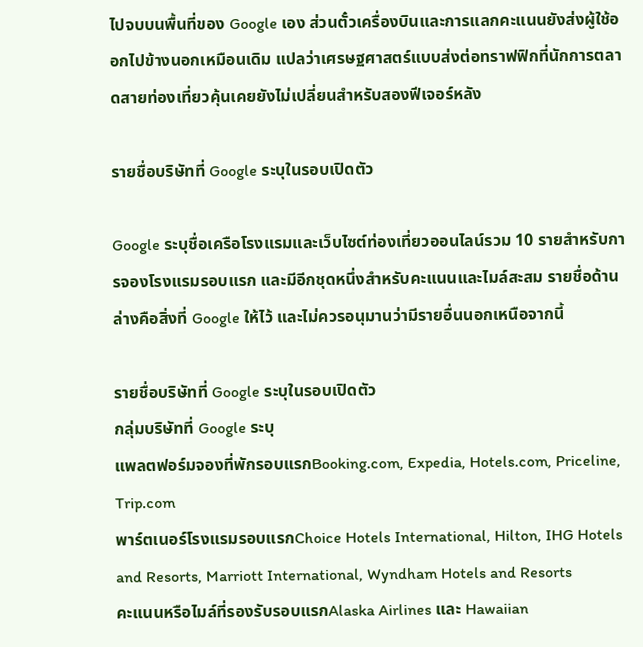ไปจบบนพื้นที่ของ Google เอง ส่วนตั๋วเครื่องบินและการแลกคะแนนยังส่งผู้ใช้ออกไปข้างนอกเหมือนเดิม แปลว่าเศรษฐศาสตร์แบบส่งต่อทราฟฟิกที่นักการตลาดสายท่องเที่ยวคุ้นเคยยังไม่เปลี่ยนสำหรับสองฟีเจอร์หลัง

รายชื่อบริษัทที่ Google ระบุในรอบเปิดตัว

Google ระบุชื่อเครือโรงแรมและเว็บไซต์ท่องเที่ยวออนไลน์รวม 10 รายสำหรับการจองโรงแรมรอบแรก และมีอีกชุดหนึ่งสำหรับคะแนนและไมล์สะสม รายชื่อด้านล่างคือสิ่งที่ Google ให้ไว้ และไม่ควรอนุมานว่ามีรายอื่นนอกเหนือจากนี้

รายชื่อบริษัทที่ Google ระบุในรอบเปิดตัว
กลุ่มบริษัทที่ Google ระบุ
แพลตฟอร์มจองที่พักรอบแรกBooking.com, Expedia, Hotels.com, Priceline, Trip.com
พาร์ตเนอร์โรงแรมรอบแรกChoice Hotels International, Hilton, IHG Hotels and Resorts, Marriott International, Wyndham Hotels and Resorts
คะแนนหรือไมล์ที่รองรับรอบแรกAlaska Airlines และ Hawaiian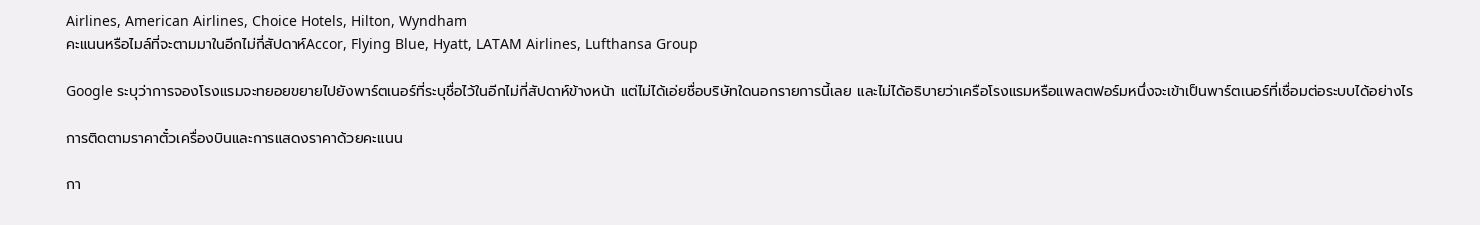Airlines, American Airlines, Choice Hotels, Hilton, Wyndham
คะแนนหรือไมล์ที่จะตามมาในอีกไม่กี่สัปดาห์Accor, Flying Blue, Hyatt, LATAM Airlines, Lufthansa Group

Google ระบุว่าการจองโรงแรมจะทยอยขยายไปยังพาร์ตเนอร์ที่ระบุชื่อไว้ในอีกไม่กี่สัปดาห์ข้างหน้า แต่ไม่ได้เอ่ยชื่อบริษัทใดนอกรายการนี้เลย และไม่ได้อธิบายว่าเครือโรงแรมหรือแพลตฟอร์มหนึ่งจะเข้าเป็นพาร์ตเนอร์ที่เชื่อมต่อระบบได้อย่างไร

การติดตามราคาตั๋วเครื่องบินและการแสดงราคาด้วยคะแนน

กา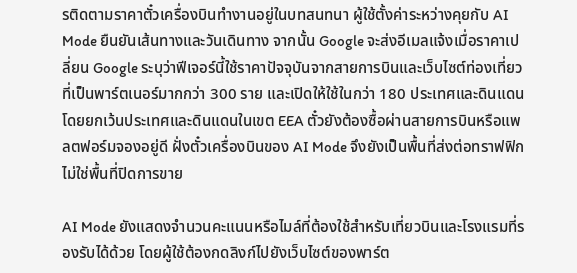รติดตามราคาตั๋วเครื่องบินทำงานอยู่ในบทสนทนา ผู้ใช้ตั้งค่าระหว่างคุยกับ AI Mode ยืนยันเส้นทางและวันเดินทาง จากนั้น Google จะส่งอีเมลแจ้งเมื่อราคาเปลี่ยน Google ระบุว่าฟีเจอร์นี้ใช้ราคาปัจจุบันจากสายการบินและเว็บไซต์ท่องเที่ยวที่เป็นพาร์ตเนอร์มากกว่า 300 ราย และเปิดให้ใช้ในกว่า 180 ประเทศและดินแดน โดยยกเว้นประเทศและดินแดนในเขต EEA ตั๋วยังต้องซื้อผ่านสายการบินหรือแพลตฟอร์มจองอยู่ดี ฝั่งตั๋วเครื่องบินของ AI Mode จึงยังเป็นพื้นที่ส่งต่อทราฟฟิก ไม่ใช่พื้นที่ปิดการขาย

AI Mode ยังแสดงจำนวนคะแนนหรือไมล์ที่ต้องใช้สำหรับเที่ยวบินและโรงแรมที่รองรับได้ด้วย โดยผู้ใช้ต้องกดลิงก์ไปยังเว็บไซต์ของพาร์ต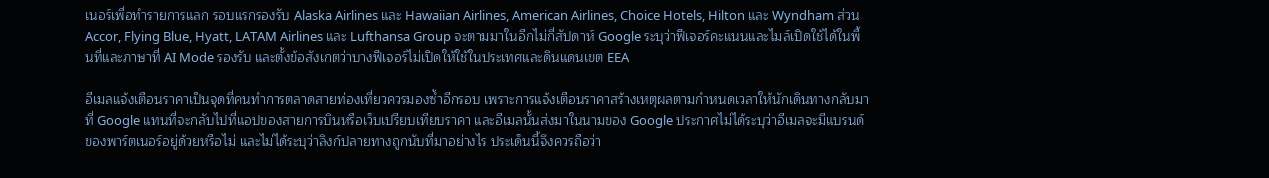เนอร์เพื่อทำรายการแลก รอบแรกรองรับ Alaska Airlines และ Hawaiian Airlines, American Airlines, Choice Hotels, Hilton และ Wyndham ส่วน Accor, Flying Blue, Hyatt, LATAM Airlines และ Lufthansa Group จะตามมาในอีกไม่กี่สัปดาห์ Google ระบุว่าฟีเจอร์คะแนนและไมล์เปิดใช้ได้ในพื้นที่และภาษาที่ AI Mode รองรับ และตั้งข้อสังเกตว่าบางฟีเจอร์ไม่เปิดให้ใช้ในประเทศและดินแดนเขต EEA

อีเมลแจ้งเตือนราคาเป็นจุดที่คนทำการตลาดสายท่องเที่ยวควรมองซ้ำอีกรอบ เพราะการแจ้งเตือนราคาสร้างเหตุผลตามกำหนดเวลาให้นักเดินทางกลับมาที่ Google แทนที่จะกลับไปที่แอปของสายการบินหรือเว็บเปรียบเทียบราคา และอีเมลนั้นส่งมาในนามของ Google ประกาศไม่ได้ระบุว่าอีเมลจะมีแบรนด์ของพาร์ตเนอร์อยู่ด้วยหรือไม่ และไม่ได้ระบุว่าลิงก์ปลายทางถูกนับที่มาอย่างไร ประเด็นนี้จึงควรถือว่า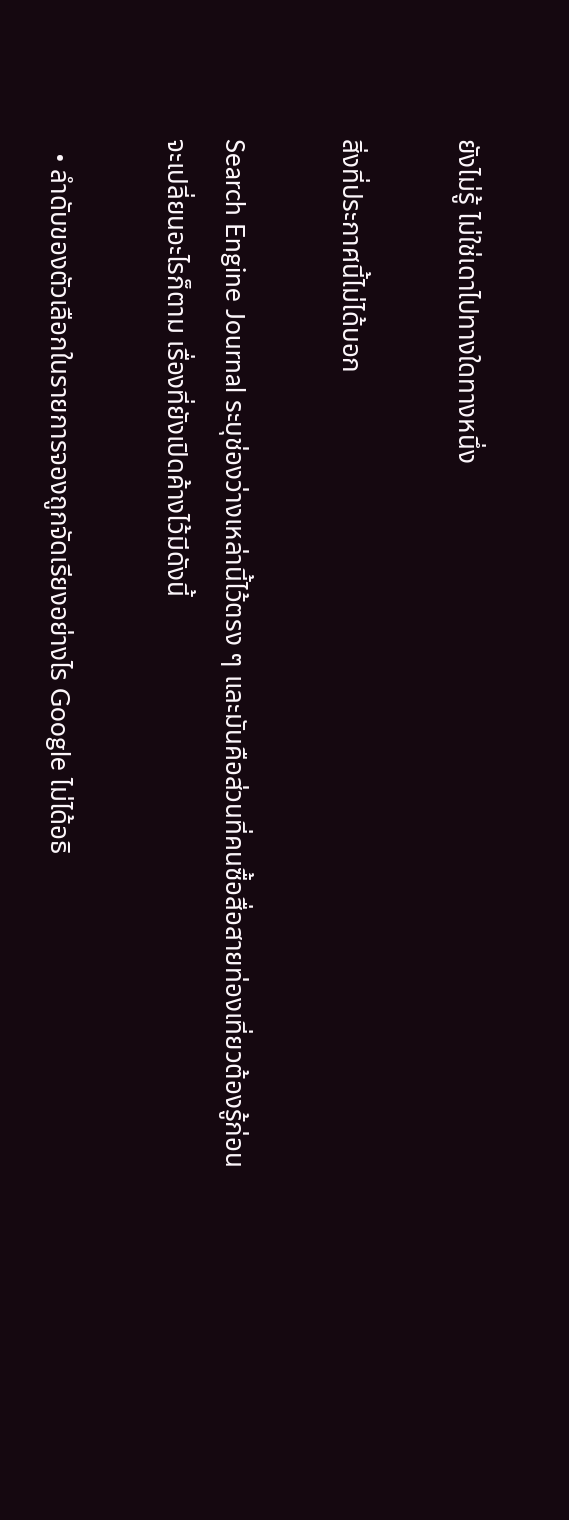ยังไม่รู้ ไม่ใช่เดาไปทางใดทางหนึ่ง

สิ่งที่ประกาศนี้ไม่ได้บอก

Search Engine Journal ระบุช่องว่างเหล่านี้ไว้ตรง ๆ และมันคือส่วนที่คนซื้อสื่อสายท่องเที่ยวต้องรู้ก่อนจะเปลี่ยนอะไรก็ตาม เรื่องที่ยังเปิดค้างไว้มีดังนี้

  • ลำดับของตัวเลือกในรายการจองถูกจัดเรียงอย่างไร Google ไม่ได้อธิ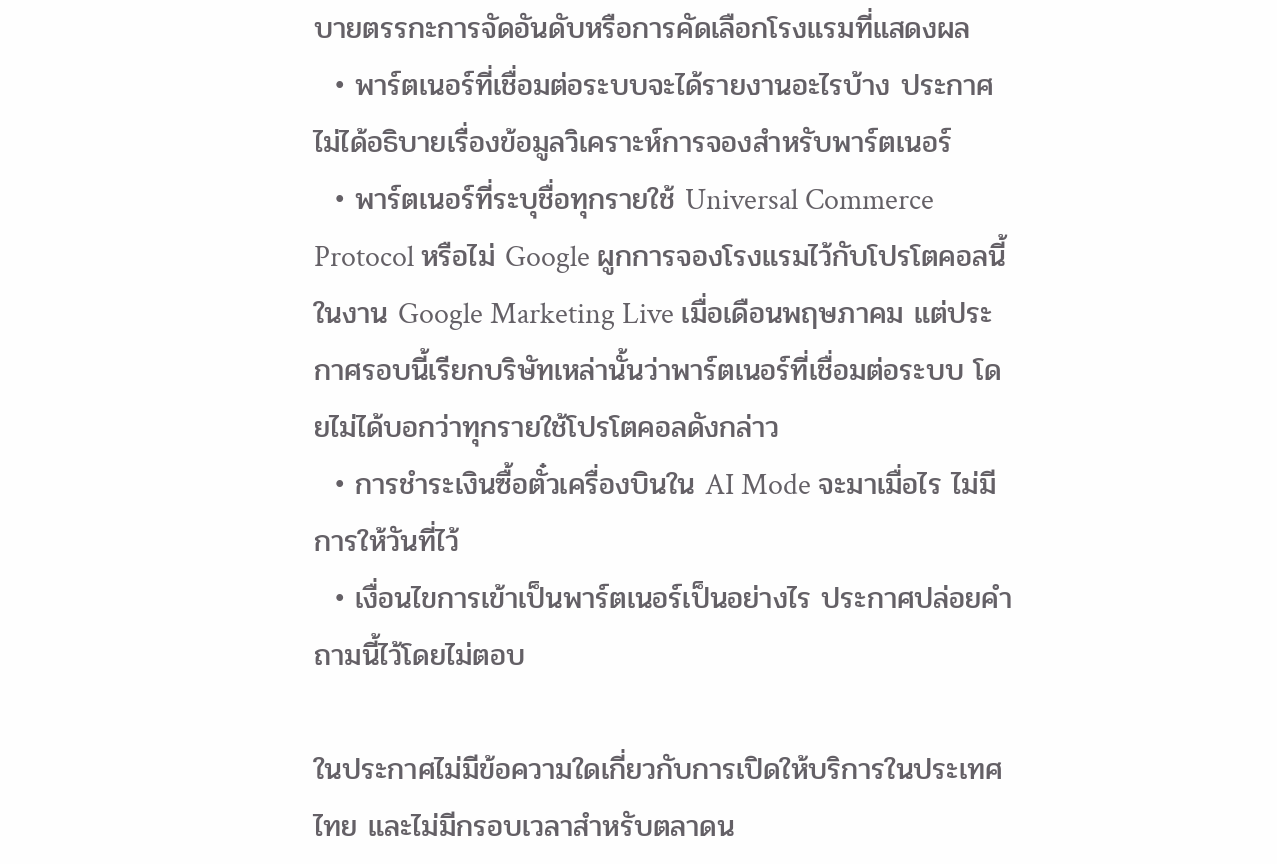บายตรรกะการจัดอันดับหรือการคัดเลือกโรงแรมที่แสดงผล
  • พาร์ตเนอร์ที่เชื่อมต่อระบบจะได้รายงานอะไรบ้าง ประกาศไม่ได้อธิบายเรื่องข้อมูลวิเคราะห์การจองสำหรับพาร์ตเนอร์
  • พาร์ตเนอร์ที่ระบุชื่อทุกรายใช้ Universal Commerce Protocol หรือไม่ Google ผูกการจองโรงแรมไว้กับโปรโตคอลนี้ในงาน Google Marketing Live เมื่อเดือนพฤษภาคม แต่ประกาศรอบนี้เรียกบริษัทเหล่านั้นว่าพาร์ตเนอร์ที่เชื่อมต่อระบบ โดยไม่ได้บอกว่าทุกรายใช้โปรโตคอลดังกล่าว
  • การชำระเงินซื้อตั๋วเครื่องบินใน AI Mode จะมาเมื่อไร ไม่มีการให้วันที่ไว้
  • เงื่อนไขการเข้าเป็นพาร์ตเนอร์เป็นอย่างไร ประกาศปล่อยคำถามนี้ไว้โดยไม่ตอบ

ในประกาศไม่มีข้อความใดเกี่ยวกับการเปิดให้บริการในประเทศไทย และไม่มีกรอบเวลาสำหรับตลาดน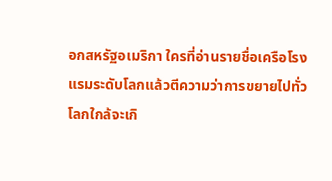อกสหรัฐอเมริกา ใครที่อ่านรายชื่อเครือโรงแรมระดับโลกแล้วตีความว่าการขยายไปทั่วโลกใกล้จะเกิ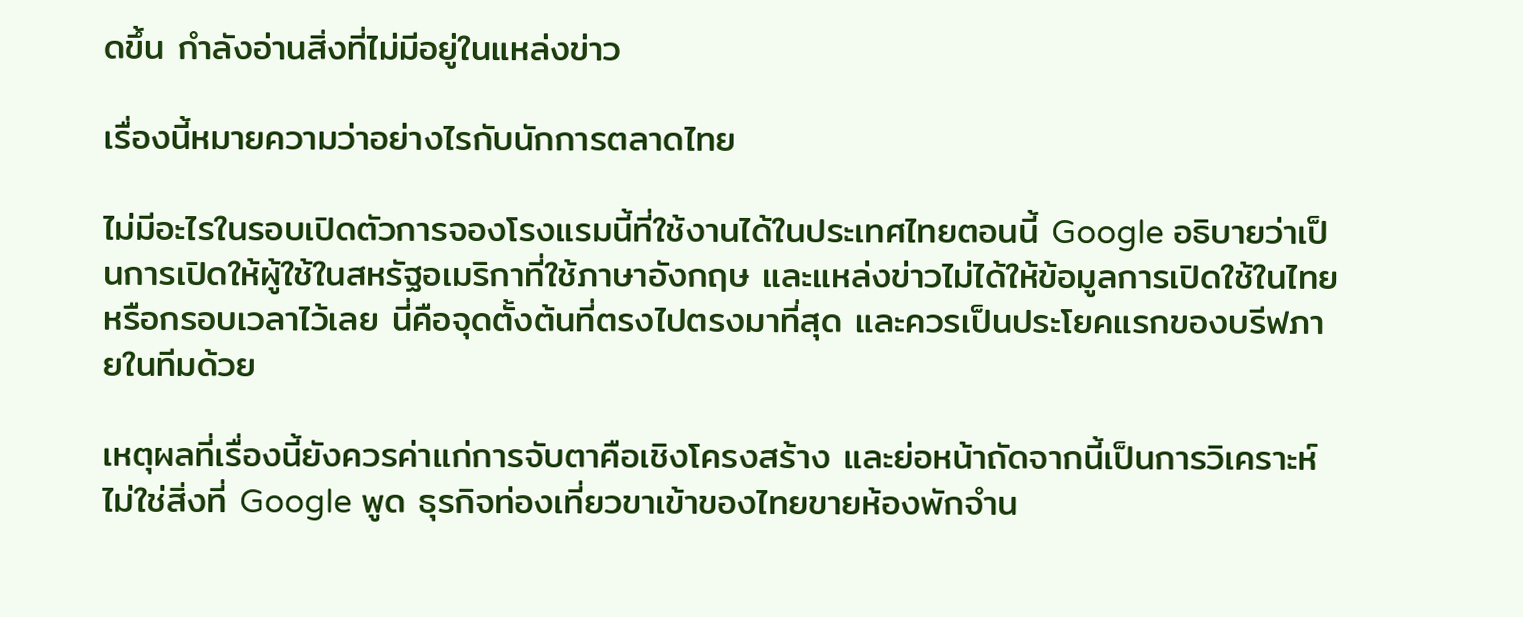ดขึ้น กำลังอ่านสิ่งที่ไม่มีอยู่ในแหล่งข่าว

เรื่องนี้หมายความว่าอย่างไรกับนักการตลาดไทย

ไม่มีอะไรในรอบเปิดตัวการจองโรงแรมนี้ที่ใช้งานได้ในประเทศไทยตอนนี้ Google อธิบายว่าเป็นการเปิดให้ผู้ใช้ในสหรัฐอเมริกาที่ใช้ภาษาอังกฤษ และแหล่งข่าวไม่ได้ให้ข้อมูลการเปิดใช้ในไทยหรือกรอบเวลาไว้เลย นี่คือจุดตั้งต้นที่ตรงไปตรงมาที่สุด และควรเป็นประโยคแรกของบรีฟภายในทีมด้วย

เหตุผลที่เรื่องนี้ยังควรค่าแก่การจับตาคือเชิงโครงสร้าง และย่อหน้าถัดจากนี้เป็นการวิเคราะห์ ไม่ใช่สิ่งที่ Google พูด ธุรกิจท่องเที่ยวขาเข้าของไทยขายห้องพักจำน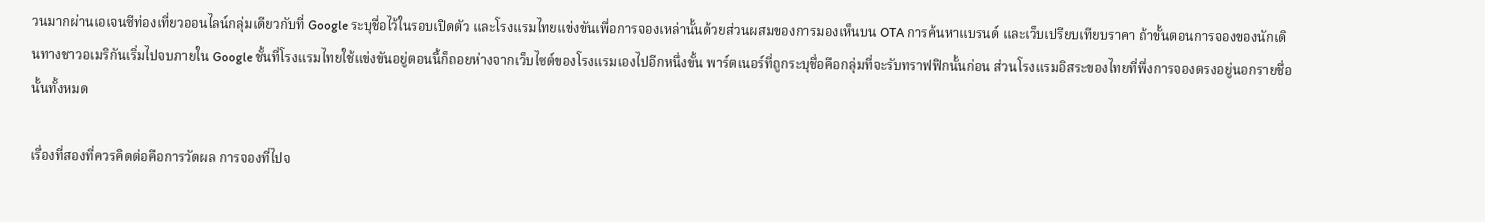วนมากผ่านเอเจนซีท่องเที่ยวออนไลน์กลุ่มเดียวกับที่ Google ระบุชื่อไว้ในรอบเปิดตัว และโรงแรมไทยแข่งขันเพื่อการจองเหล่านั้นด้วยส่วนผสมของการมองเห็นบน OTA การค้นหาแบรนด์ และเว็บเปรียบเทียบราคา ถ้าขั้นตอนการจองของนักเดินทางชาวอเมริกันเริ่มไปจบภายใน Google ชั้นที่โรงแรมไทยใช้แข่งขันอยู่ตอนนี้ก็ถอยห่างจากเว็บไซต์ของโรงแรมเองไปอีกหนึ่งขั้น พาร์ตเนอร์ที่ถูกระบุชื่อคือกลุ่มที่จะรับทราฟฟิกนั้นก่อน ส่วนโรงแรมอิสระของไทยที่พึ่งการจองตรงอยู่นอกรายชื่อนั้นทั้งหมด

เรื่องที่สองที่ควรคิดต่อคือการวัดผล การจองที่ไปจ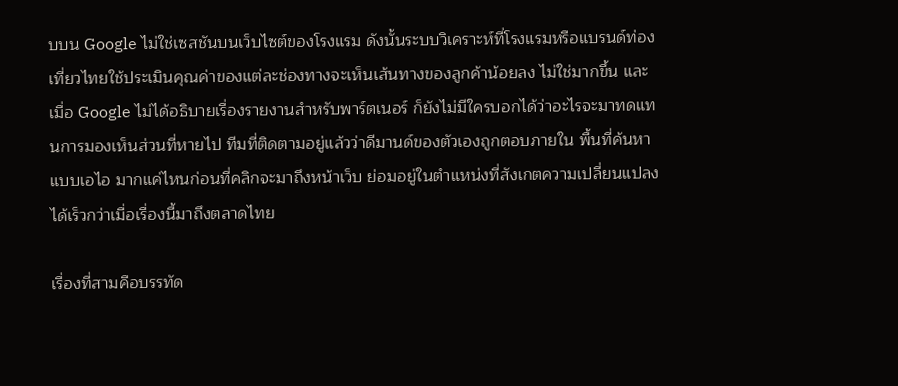บบน Google ไม่ใช่เซสชันบนเว็บไซต์ของโรงแรม ดังนั้นระบบวิเคราะห์ที่โรงแรมหรือแบรนด์ท่องเที่ยวไทยใช้ประเมินคุณค่าของแต่ละช่องทางจะเห็นเส้นทางของลูกค้าน้อยลง ไม่ใช่มากขึ้น และเมื่อ Google ไม่ได้อธิบายเรื่องรายงานสำหรับพาร์ตเนอร์ ก็ยังไม่มีใครบอกได้ว่าอะไรจะมาทดแทนการมองเห็นส่วนที่หายไป ทีมที่ติดตามอยู่แล้วว่าดีมานด์ของตัวเองถูกตอบภายใน พื้นที่ค้นหาแบบเอไอ มากแค่ไหนก่อนที่คลิกจะมาถึงหน้าเว็บ ย่อมอยู่ในตำแหน่งที่สังเกตความเปลี่ยนแปลงได้เร็วกว่าเมื่อเรื่องนี้มาถึงตลาดไทย

เรื่องที่สามคือบรรทัด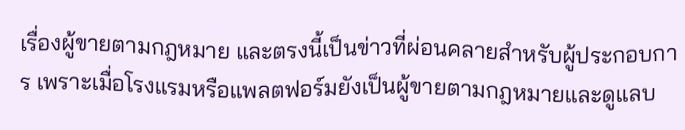เรื่องผู้ขายตามกฎหมาย และตรงนี้เป็นข่าวที่ผ่อนคลายสำหรับผู้ประกอบการ เพราะเมื่อโรงแรมหรือแพลตฟอร์มยังเป็นผู้ขายตามกฎหมายและดูแลบ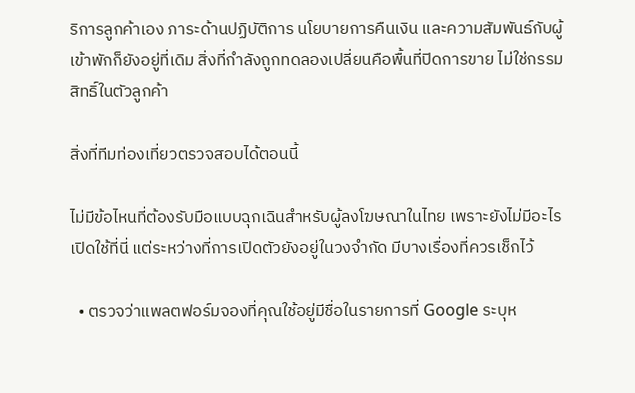ริการลูกค้าเอง ภาระด้านปฏิบัติการ นโยบายการคืนเงิน และความสัมพันธ์กับผู้เข้าพักก็ยังอยู่ที่เดิม สิ่งที่กำลังถูกทดลองเปลี่ยนคือพื้นที่ปิดการขาย ไม่ใช่กรรมสิทธิ์ในตัวลูกค้า

สิ่งที่ทีมท่องเที่ยวตรวจสอบได้ตอนนี้

ไม่มีข้อไหนที่ต้องรับมือแบบฉุกเฉินสำหรับผู้ลงโฆษณาในไทย เพราะยังไม่มีอะไรเปิดใช้ที่นี่ แต่ระหว่างที่การเปิดตัวยังอยู่ในวงจำกัด มีบางเรื่องที่ควรเช็กไว้

  • ตรวจว่าแพลตฟอร์มจองที่คุณใช้อยู่มีชื่อในรายการที่ Google ระบุห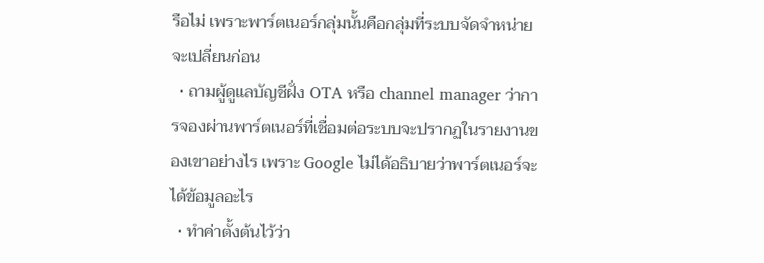รือไม่ เพราะพาร์ตเนอร์กลุ่มนั้นคือกลุ่มที่ระบบจัดจำหน่ายจะเปลี่ยนก่อน
  • ถามผู้ดูแลบัญชีฝั่ง OTA หรือ channel manager ว่าการจองผ่านพาร์ตเนอร์ที่เชื่อมต่อระบบจะปรากฏในรายงานของเขาอย่างไร เพราะ Google ไม่ได้อธิบายว่าพาร์ตเนอร์จะได้ข้อมูลอะไร
  • ทำค่าตั้งต้นไว้ว่า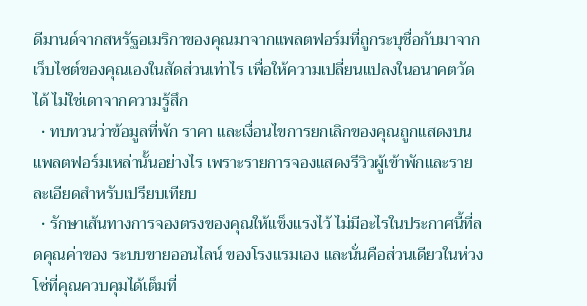ดีมานด์จากสหรัฐอเมริกาของคุณมาจากแพลตฟอร์มที่ถูกระบุชื่อกับมาจากเว็บไซต์ของคุณเองในสัดส่วนเท่าไร เพื่อให้ความเปลี่ยนแปลงในอนาคตวัดได้ ไม่ใช่เดาจากความรู้สึก
  • ทบทวนว่าข้อมูลที่พัก ราคา และเงื่อนไขการยกเลิกของคุณถูกแสดงบนแพลตฟอร์มเหล่านั้นอย่างไร เพราะรายการจองแสดงรีวิวผู้เข้าพักและรายละเอียดสำหรับเปรียบเทียบ
  • รักษาเส้นทางการจองตรงของคุณให้แข็งแรงไว้ ไม่มีอะไรในประกาศนี้ที่ลดคุณค่าของ ระบบขายออนไลน์ ของโรงแรมเอง และนั่นคือส่วนเดียวในห่วงโซ่ที่คุณควบคุมได้เต็มที่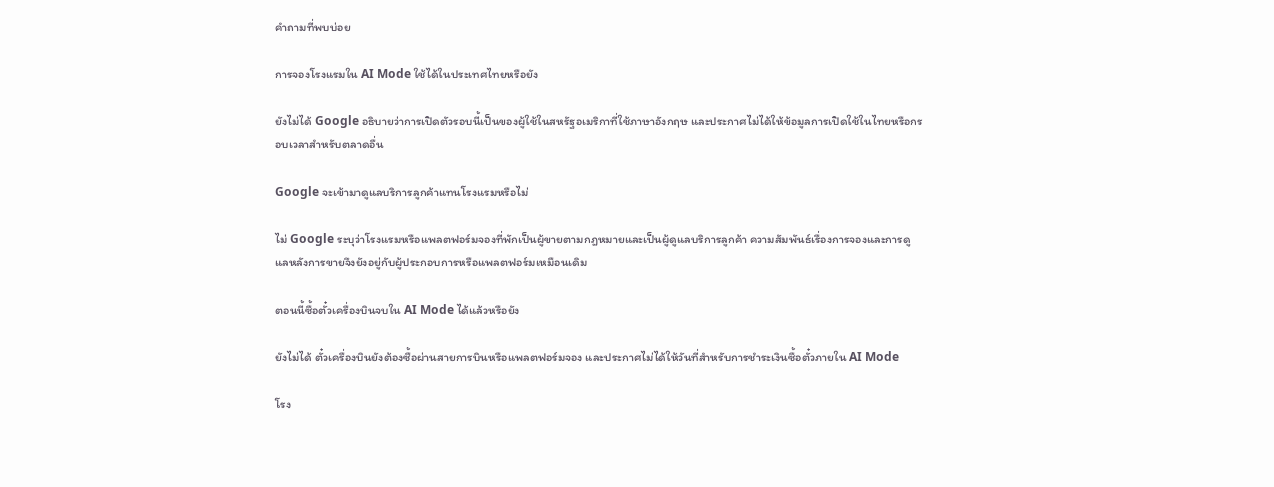คำถามที่พบบ่อย

การจองโรงแรมใน AI Mode ใช้ได้ในประเทศไทยหรือยัง

ยังไม่ได้ Google อธิบายว่าการเปิดตัวรอบนี้เป็นของผู้ใช้ในสหรัฐอเมริกาที่ใช้ภาษาอังกฤษ และประกาศไม่ได้ให้ข้อมูลการเปิดใช้ในไทยหรือกรอบเวลาสำหรับตลาดอื่น

Google จะเข้ามาดูแลบริการลูกค้าแทนโรงแรมหรือไม่

ไม่ Google ระบุว่าโรงแรมหรือแพลตฟอร์มจองที่พักเป็นผู้ขายตามกฎหมายและเป็นผู้ดูแลบริการลูกค้า ความสัมพันธ์เรื่องการจองและการดูแลหลังการขายจึงยังอยู่กับผู้ประกอบการหรือแพลตฟอร์มเหมือนเดิม

ตอนนี้ซื้อตั๋วเครื่องบินจบใน AI Mode ได้แล้วหรือยัง

ยังไม่ได้ ตั๋วเครื่องบินยังต้องซื้อผ่านสายการบินหรือแพลตฟอร์มจอง และประกาศไม่ได้ให้วันที่สำหรับการชำระเงินซื้อตั๋วภายใน AI Mode

โรง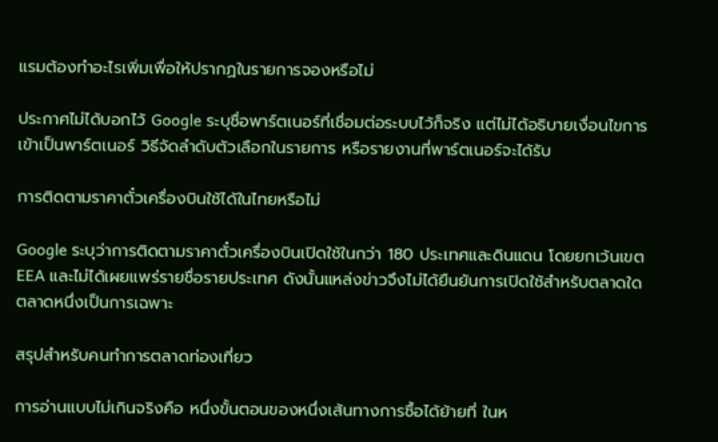แรมต้องทำอะไรเพิ่มเพื่อให้ปรากฏในรายการจองหรือไม่

ประกาศไม่ได้บอกไว้ Google ระบุชื่อพาร์ตเนอร์ที่เชื่อมต่อระบบไว้ก็จริง แต่ไม่ได้อธิบายเงื่อนไขการเข้าเป็นพาร์ตเนอร์ วิธีจัดลำดับตัวเลือกในรายการ หรือรายงานที่พาร์ตเนอร์จะได้รับ

การติดตามราคาตั๋วเครื่องบินใช้ได้ในไทยหรือไม่

Google ระบุว่าการติดตามราคาตั๋วเครื่องบินเปิดใช้ในกว่า 180 ประเทศและดินแดน โดยยกเว้นเขต EEA และไม่ได้เผยแพร่รายชื่อรายประเทศ ดังนั้นแหล่งข่าวจึงไม่ได้ยืนยันการเปิดใช้สำหรับตลาดใดตลาดหนึ่งเป็นการเฉพาะ

สรุปสำหรับคนทำการตลาดท่องเที่ยว

การอ่านแบบไม่เกินจริงคือ หนึ่งขั้นตอนของหนึ่งเส้นทางการซื้อได้ย้ายที่ ในห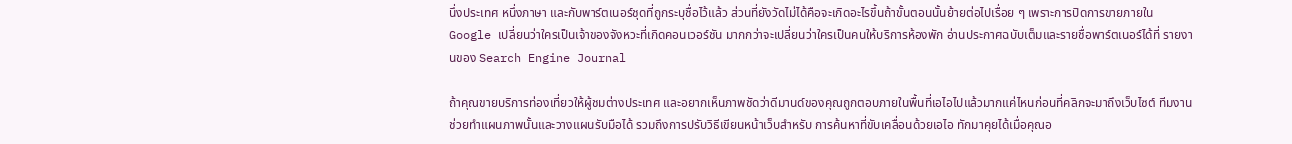นึ่งประเทศ หนึ่งภาษา และกับพาร์ตเนอร์ชุดที่ถูกระบุชื่อไว้แล้ว ส่วนที่ยังวัดไม่ได้คือจะเกิดอะไรขึ้นถ้าขั้นตอนนั้นย้ายต่อไปเรื่อย ๆ เพราะการปิดการขายภายใน Google เปลี่ยนว่าใครเป็นเจ้าของจังหวะที่เกิดคอนเวอร์ชัน มากกว่าจะเปลี่ยนว่าใครเป็นคนให้บริการห้องพัก อ่านประกาศฉบับเต็มและรายชื่อพาร์ตเนอร์ได้ที่ รายงานของ Search Engine Journal

ถ้าคุณขายบริการท่องเที่ยวให้ผู้ชมต่างประเทศ และอยากเห็นภาพชัดว่าดีมานด์ของคุณถูกตอบภายในพื้นที่เอไอไปแล้วมากแค่ไหนก่อนที่คลิกจะมาถึงเว็บไซต์ ทีมงานช่วยทำแผนภาพนั้นและวางแผนรับมือได้ รวมถึงการปรับวิธีเขียนหน้าเว็บสำหรับ การค้นหาที่ขับเคลื่อนด้วยเอไอ ทักมาคุยได้เมื่อคุณอ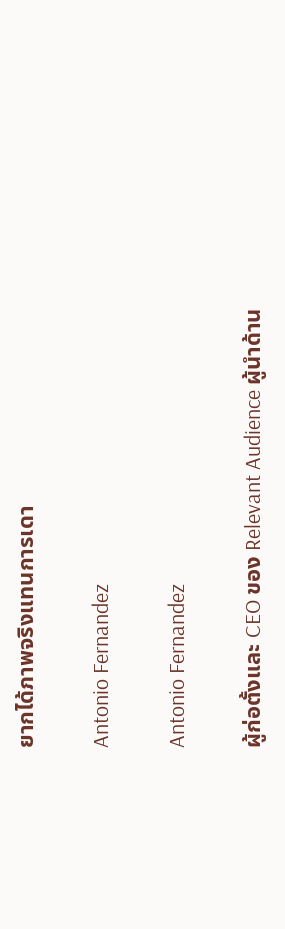ยากได้ภาพจริงแทนการเดา

Antonio Fernandez

Antonio Fernandez

ผู้ก่อตั้งและ CEO ของ Relevant Audience ผู้นำด้าน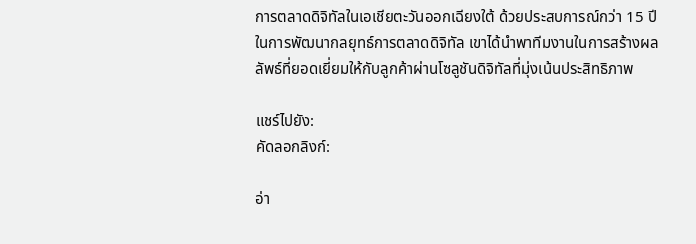การตลาดดิจิทัลในเอเชียตะวันออกเฉียงใต้ ด้วยประสบการณ์กว่า 15 ปีในการพัฒนากลยุทธ์การตลาดดิจิทัล เขาได้นำพาทีมงานในการสร้างผลลัพธ์ที่ยอดเยี่ยมให้กับลูกค้าผ่านโซลูชันดิจิทัลที่มุ่งเน้นประสิทธิภาพ

แชร์ไปยัง:
คัดลอกลิงก์:

อ่า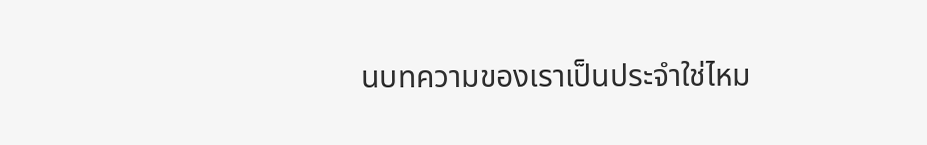นบทความของเราเป็นประจำใช่ไหม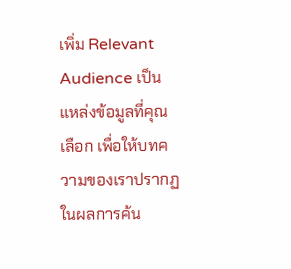เพิ่ม Relevant Audience เป็นแหล่งข้อมูลที่คุณเลือก เพื่อให้บทความของเราปรากฏในผลการค้น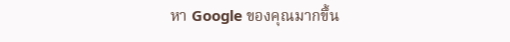หา Google ของคุณมากขึ้น